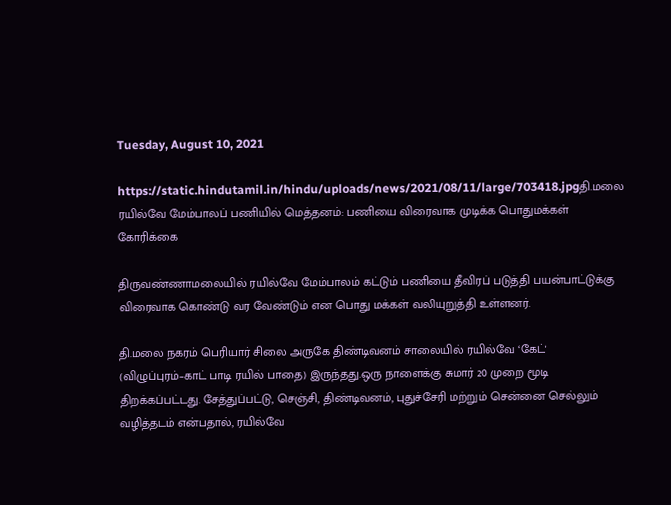Tuesday, August 10, 2021

https://static.hindutamil.in/hindu/uploads/news/2021/08/11/large/703418.jpgதி.மலை ரயில்வே மேம்பாலப் பணியில் மெத்தனம்: பணியை விரைவாக முடிக்க பொதுமக்கள் கோரிக்கை

திருவண்ணாமலையில் ரயில்வே மேம்பாலம் கட்டும் பணியை தீவிரப் படுத்தி பயன்பாட்டுக்கு விரைவாக கொண்டு வர வேண்டும் என பொது மக்கள் வலியுறுத்தி உள்ளனர்.

தி.மலை நகரம் பெரியார் சிலை அருகே திண்டிவனம் சாலையில் ரயில்வே ‘கேட்' (விழுப்புரம்–காட் பாடி ரயில் பாதை) இருந்தது.ஒரு நாளைக்கு சுமார் 20 முறை மூடி திறக்கப்பட்டது. சேத்துப்பட்டு, செஞ்சி, திண்டிவனம், புதுச்சேரி மற்றும் சென்னை செல்லும் வழித்தடம் என்பதால், ரயில்வே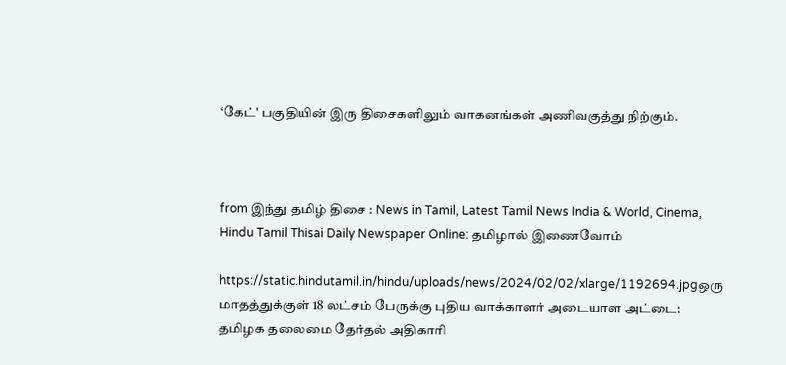‘கேட்' பகுதியின் இரு திசைகளிலும் வாகனங்கள் அணிவகுத்து நிற்கும்.



from இந்து தமிழ் திசை : News in Tamil, Latest Tamil News India & World, Cinema, Hindu Tamil Thisai Daily Newspaper Online: தமிழால் இணைவோம்

https://static.hindutamil.in/hindu/uploads/news/2024/02/02/xlarge/1192694.jpgஒரு மாதத்துக்குள் 18 லட்சம் பேருக்கு புதிய வாக்காளர் அடையாள அட்டை: தமிழக தலைமை தேர்தல் அதிகாரி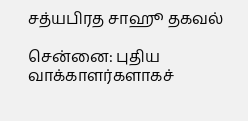சத்யபிரத சாஹூ தகவல்

சென்னை: புதிய வாக்காளர்களாகச்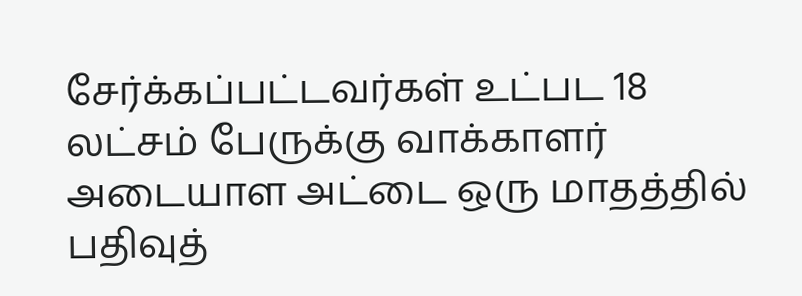சேர்க்கப்பட்டவர்கள் உட்பட 18 லட்சம் பேருக்கு வாக்காளர் அடையாள அட்டை ஒரு மாதத்தில் பதிவுத்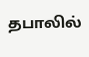தபாலில்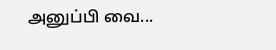அனுப்பி வை...